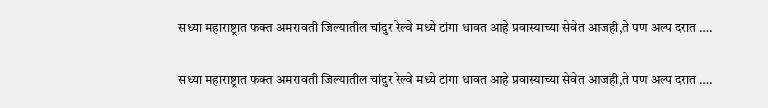सध्या महाराष्ट्रात फक्त अमरावती जिल्यातील चांदुर रेल्वे मध्ये टांगा धावत आहे प्रवास्याच्या सेवेत आजही,ते पण अल्प दरात ….

सध्या महाराष्ट्रात फक्त अमरावती जिल्यातील चांदुर रेल्वे मध्ये टांगा धावत आहे प्रवास्याच्या सेवेत आजही,ते पण अल्प दरात ….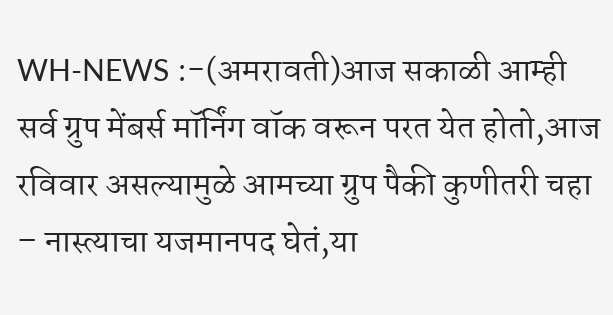WH-NEWS :-(अमरावती)आज सकाळी आम्ही सर्व ग्रुप मेंबर्स मॉर्निंग वॉक वरून परत येत होतो,आज रविवार असल्यामुळे आमच्या ग्रुप पैकी कुणीतरी चहा – नास्त्याचा यजमानपद घेतं,या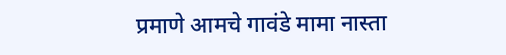प्रमाणे आमचे गावंडे मामा नास्ता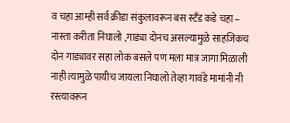व चहा आम्ही सर्व क्रीडा संकुलावरून बस स्टँड कडे चहा – नास्ता करीता निघालो ,गाड्या दोनच असल्यामुळे साहजिकच दोन गाड्यावर सहा लोक बसले पण मला मात्र जागा मिळाली नाही त्यामुळे पायीच जायला निघालो तेव्हा गावंडे मामांनी नी रस्त्यावरून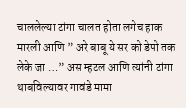चाललेल्या टांगा चालत होता लगेच हाक मारली आणि ” अरे बाबू ये सर को डेपो तक लेके जा …” अस म्हटल आणि त्यांनी टांगा थाबविल्यावर गावंडे मामा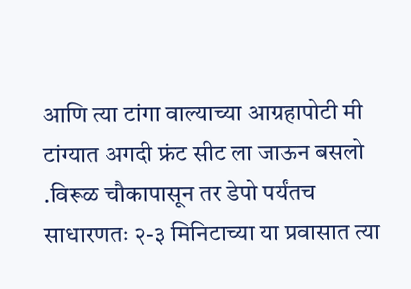आणि त्या टांगा वाल्याच्या आग्रहापोटी मी टांग्यात अगदी फ्रंट सीट ला जाऊन बसलो .विरूळ चौकापासून तर डेपो पर्यंतच साधारणतः २-३ मिनिटाच्या या प्रवासात त्या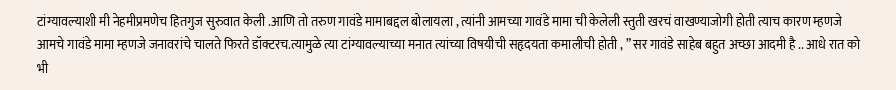टांग्यावल्याशी मी नेहमीप्रमणेच हितगुज सुरुवात केली .आणि तो तरुण गावंडे मामाबद्दल बोलायला , त्यांनी आमच्या गावंडे मामा ची केलेली स्तुती खरचं वाखण्याजोगी होती त्याच कारण म्हणजे आमचे गावंडे मामा म्हणजे जनावरांचे चालते फिरते डॉक्टरच.त्यामुळे त्या टांग्यावल्याच्या मनात त्यांच्या विषयीची सहृदयता कमालीची होती , ” सर गावंडे साहेब बहुत अच्छा आदमी है .. आधे रात को भी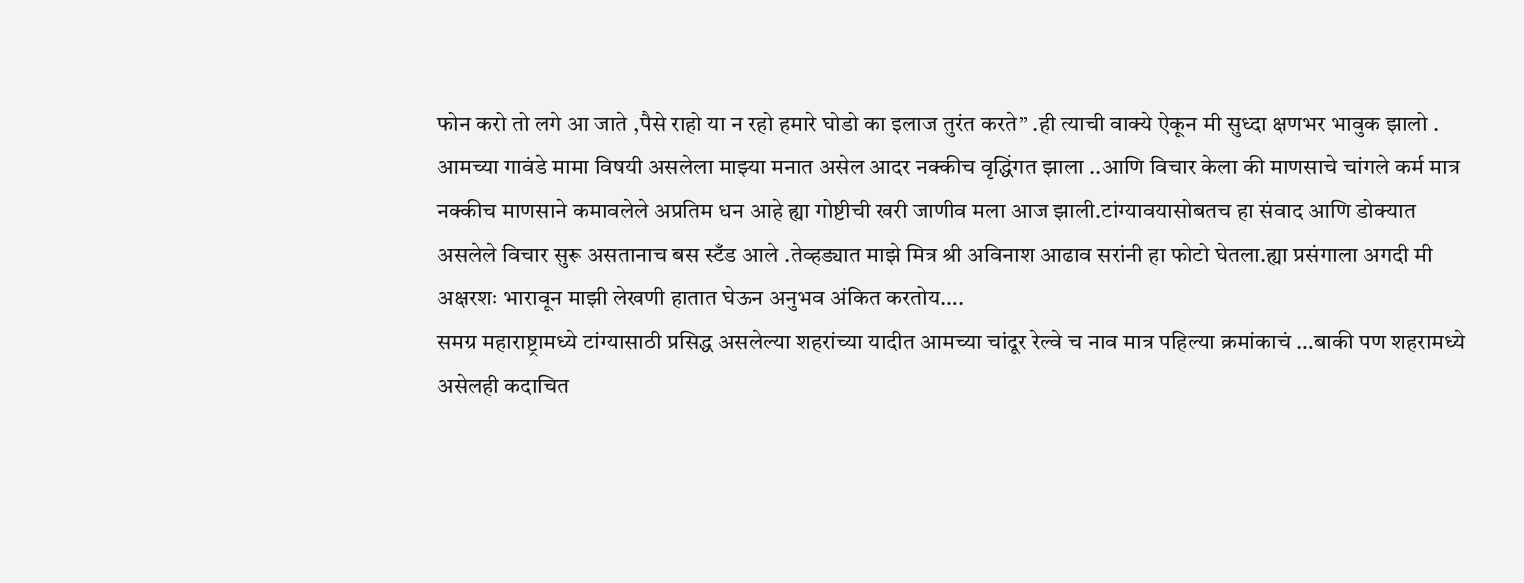फोन करो तो लगे आ जाते ,पैसे राहो या न रहो हमारे घोडो का इलाज तुरंत करते” .ही त्याची वाक्ये ऐकून मी सुध्दा क्षणभर भावुक झालो . आमच्या गावंडे मामा विषयी असलेला माझ्या मनात असेल आदर नक्कीच वृद्धिंगत झाला ..आणि विचार केला की माणसाचे चांगले कर्म मात्र नक्कीच माणसाने कमावलेले अप्रतिम धन आहे ह्या गोष्टीची खरी जाणीव मला आज झाली.टांग्यावयासोबतच हा संवाद आणि डोक्यात असलेले विचार सुरू असतानाच बस स्टँड आले .तेव्हड्यात माझे मित्र श्री अविनाश आढाव सरांनी हा फोटो घेतला.ह्या प्रसंगाला अगदी मी अक्षरशः भारावून माझी लेखणी हातात घेऊन अनुभव अंकित करतोय….
समग्र महाराष्ट्रामध्ये टांग्यासाठी प्रसिद्ध असलेल्या शहरांच्या यादीत आमच्या चांदूर रेल्वे च नाव मात्र पहिल्या क्रमांकाचं …बाकी पण शहरामध्ये असेलही कदाचित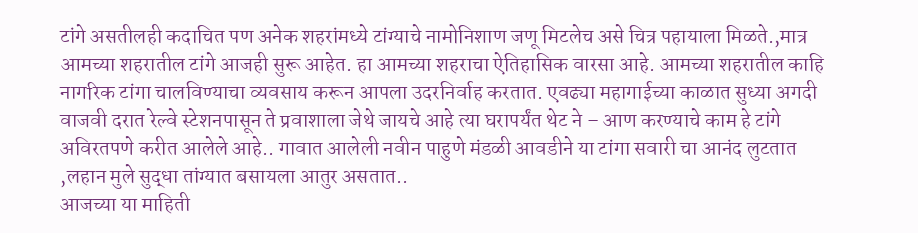टांगे असतीलही कदाचित पण अनेक शहरांमध्ये टांग्याचे नामोनिशाण जणू मिटलेच असे चित्र पहायाला मिळते.,मात्र आमच्या शहरातील टांगे आजही सुरू आहेत. हा आमच्या शहराचा ऐतिहासिक वारसा आहे. आमच्या शहरातील काहि नागरिक टांगा चालविण्याचा व्यवसाय करून आपला उदरनिर्वाह करतात. एवढ्या महागाईच्या काळात सुध्या अगदी वाजवी दरात रेल्वे स्टेशनपासून ते प्रवाशाला जेथे जायचे आहे त्या घरापर्यंत थेट ने – आण करण्याचे काम हे टांगे अविरतपणे करीत आलेले आहे.. गावात आलेली नवीन पाहुणे मंडळी आवडीने या टांगा सवारी चा आनंद लुटतात ,लहान मुले सुद्धा तांग्यात बसायला आतुर असतात..
आजच्या या माहिती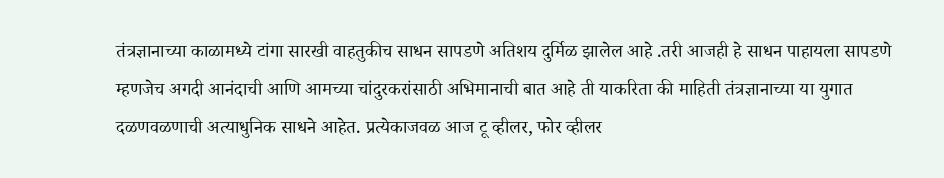तंत्रज्ञानाच्या काळामध्ये टांगा सारखी वाहतुकीच साधन सापडणे अतिशय दुर्मिळ झालेल आहे .तरी आजही हे साधन पाहायला सापडणे म्हणजेच अगदी आनंदाची आणि आमच्या चांदुरकरांसाठी अभिमानाची बात आहे ती याकरिता की माहिती तंत्रज्ञानाच्या या युगात दळणवळणाची अत्याधुनिक साधने आहेत. प्रत्येकाजवळ आज टू व्हीलर, फोर व्हीलर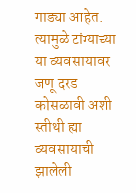गाड्या आहेत. त्यामुळे टांग्याच्या या व्यवसायावर जणू दरड कोसळावी अशी स्तीथी ह्या व्यवसायाची झालेली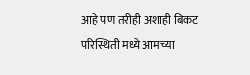आहे पण तरीही अशाही बिकट परिस्थिती मध्ये आमच्या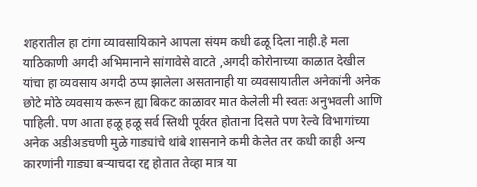शहरातील हा टांगा व्यावसायिकाने आपला संयम कधी ढळू दिला नाही.हे मला याठिकाणी अगदी अभिमानाने सांगावेसे वाटते ,अगदी कोरोनाच्या काळात देखील यांचा हा व्यवसाय अगदी ठप्प झालेला असतानाही या व्यवसायातील अनेकांनी अनेक छोटे मोठे व्यवसाय करून ह्या बिकट काळावर मात केलेली मी स्वतः अनुभवली आणि पाहिली. पण आता हळू हळू सर्व स्तिथी पूर्वरत होताना दिसते पण रेल्वे विभागांच्या अनेक अडीअडचणी मुळे गाड्यांचे थांबे शासनाने कमी केलेत तर कधी काही अन्य कारणांनी गाड्या बऱ्याचदा रद्द होतात तेव्हा मात्र या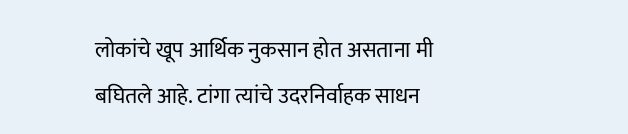लोकांचे खूप आर्थिक नुकसान होत असताना मी बघितले आहे. टांगा त्यांचे उदरनिर्वाहक साधन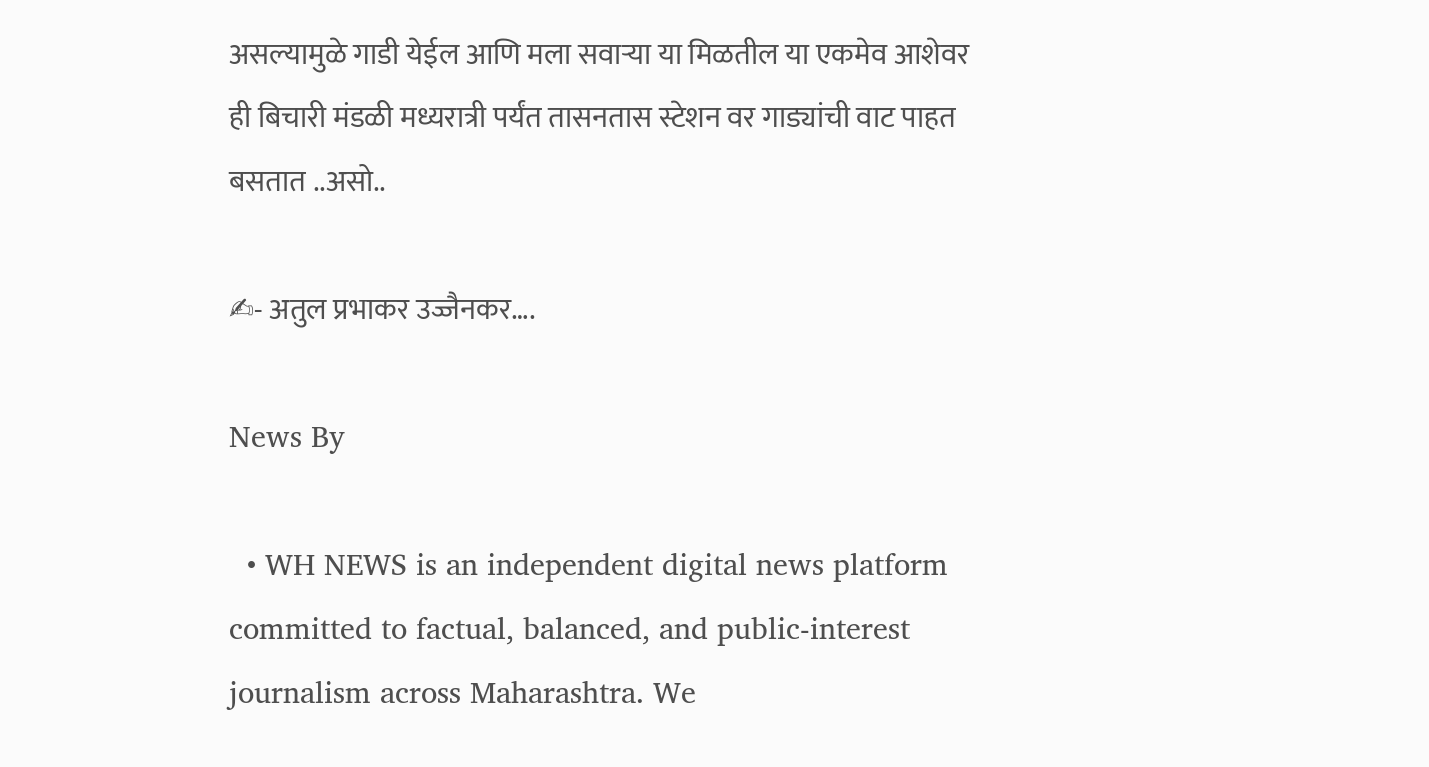असल्यामुळे गाडी येईल आणि मला सवाऱ्या या मिळतील या एकमेव आशेवर ही बिचारी मंडळी मध्यरात्री पर्यंत तासनतास स्टेशन वर गाड्यांची वाट पाहत बसतात ..असो..

✍- अतुल प्रभाकर उज्जैनकर….

News By

  • WH NEWS is an independent digital news platform committed to factual, balanced, and public-interest journalism across Maharashtra. We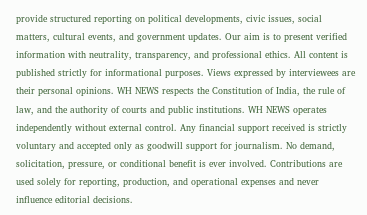provide structured reporting on political developments, civic issues, social matters, cultural events, and government updates. Our aim is to present verified information with neutrality, transparency, and professional ethics. All content is published strictly for informational purposes. Views expressed by interviewees are their personal opinions. WH NEWS respects the Constitution of India, the rule of law, and the authority of courts and public institutions. WH NEWS operates independently without external control. Any financial support received is strictly voluntary and accepted only as goodwill support for journalism. No demand, solicitation, pressure, or conditional benefit is ever involved. Contributions are used solely for reporting, production, and operational expenses and never influence editorial decisions.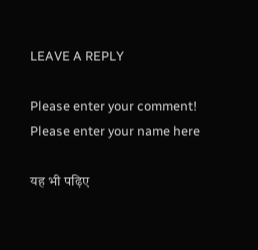LEAVE A REPLY

Please enter your comment!
Please enter your name here

यह भी पढ़िए